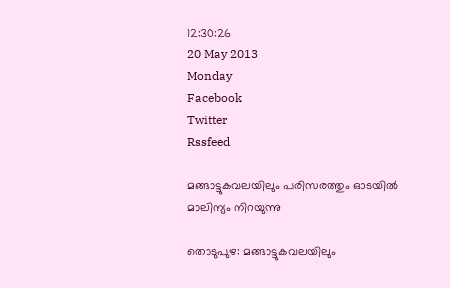12:30:26
20 May 2013
Monday
Facebook
Twitter
Rssfeed

മങ്ങാട്ടുകവലയിലും പരിസരത്തും ഓടയില്‍ മാലിന്യം നിറയുന്നു

തൊടുപുഴ: മങ്ങാട്ടുകവലയിലും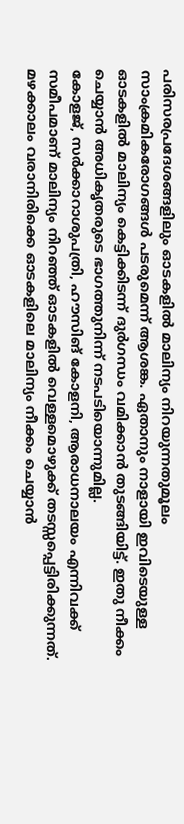പരിസരപ്രദേശങ്ങളിലും ഓടകളില്‍ മാലിന്യം നിറയുന്നതുമൂലം സാംക്രമികരോഗങ്ങള്‍ പടരുമെന്ന് ആശങ്ക. ഏതാനും നാളായി ഇവിടെയുള്ള ഓടകളില്‍ മാലിന്യം കെട്ടിക്കിടന്ന് ദുര്‍ഗന്ധം വമിക്കാന്‍ തുടങ്ങിയിട്ട്. ഇതു നീക്കം ചെയ്യാന്‍ അധികൃതരുടെ ഭാഗത്തുനിന്ന് നടപടിയൊന്നുമില്ല.
കോളജ്, സര്‍ക്കാറാശുപത്രി, ഹൗസിങ് കോളനി, ആരാധനാലയം എന്നിവക്ക് സമീപമാണ് മാലിന്യം നിറഞ്ഞ് ഓടകളില്‍ വെള്ളമൊഴുക്ക് തടസ്സപ്പെട്ടിരിക്കുന്നത്. മഴക്കാലം വരാനിരിക്കെ ഓടകളിലെ മാലിന്യം നീക്കം ചെയ്യാന്‍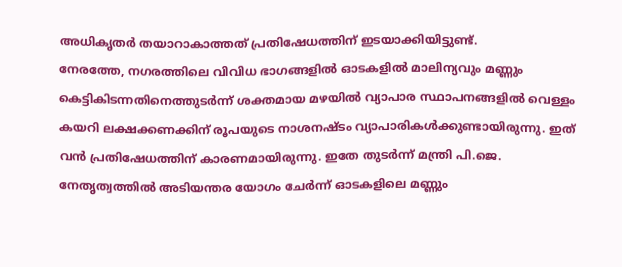അധികൃതര്‍ തയാറാകാത്തത് പ്രതിഷേധത്തിന് ഇടയാക്കിയിട്ടുണ്ട്.
നേരത്തേ, നഗരത്തിലെ വിവിധ ഭാഗങ്ങളില്‍ ഓടകളില്‍ മാലിന്യവും മണ്ണും കെട്ടികിടന്നതിനെത്തുടര്‍ന്ന് ശക്തമായ മഴയില്‍ വ്യാപാര സ്ഥാപനങ്ങളില്‍ വെള്ളം കയറി ലക്ഷക്കണക്കിന് രൂപയുടെ നാശനഷ്ടം വ്യാപാരികള്‍ക്കുണ്ടായിരുന്നു. ഇത് വന്‍ പ്രതിഷേധത്തിന് കാരണമായിരുന്നു. ഇതേ തുടര്‍ന്ന് മന്ത്രി പി.ജെ. നേതൃത്വത്തില്‍ അടിയന്തര യോഗം ചേര്‍ന്ന് ഓടകളിലെ മണ്ണും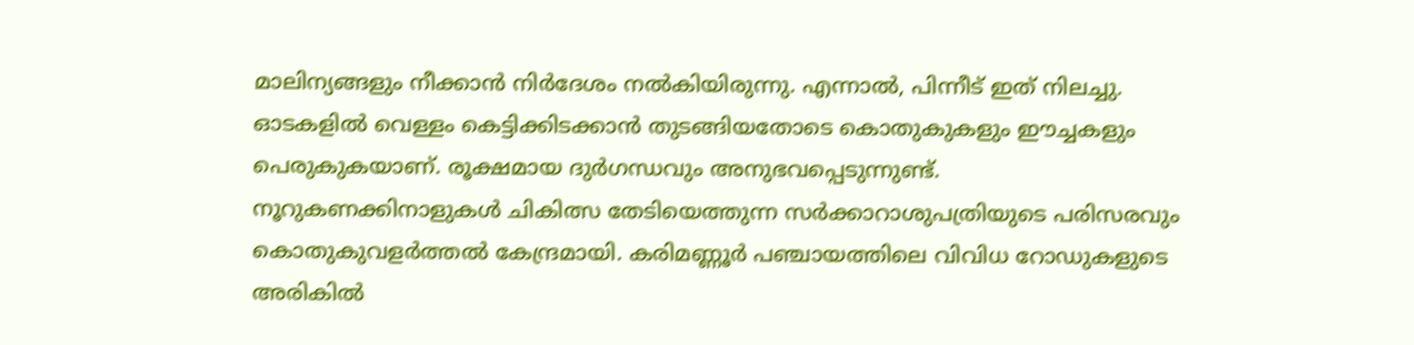മാലിന്യങ്ങളും നീക്കാന്‍ നിര്‍ദേശം നല്‍കിയിരുന്നു. എന്നാല്‍, പിന്നീട് ഇത് നിലച്ചു. ഓടകളില്‍ വെള്ളം കെട്ടിക്കിടക്കാന്‍ തുടങ്ങിയതോടെ കൊതുകുകളും ഈച്ചകളും പെരുകുകയാണ്. രൂക്ഷമായ ദുര്‍ഗന്ധവും അനുഭവപ്പെടുന്നുണ്ട്.
നൂറുകണക്കിനാളുകള്‍ ചികിത്സ തേടിയെത്തുന്ന സര്‍ക്കാറാശുപത്രിയുടെ പരിസരവും കൊതുകുവളര്‍ത്തല്‍ കേന്ദ്രമായി. കരിമണ്ണൂര്‍ പഞ്ചായത്തിലെ വിവിധ റോഡുകളുടെ അരികില്‍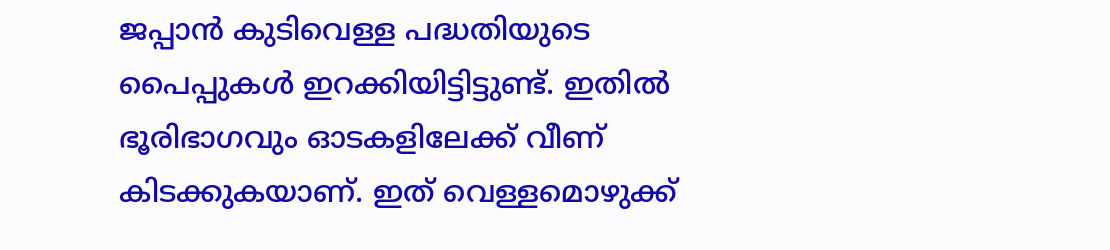ജപ്പാന്‍ കുടിവെള്ള പദ്ധതിയുടെ പൈപ്പുകള്‍ ഇറക്കിയിട്ടിട്ടുണ്ട്. ഇതില്‍ ഭൂരിഭാഗവും ഓടകളിലേക്ക് വീണ് കിടക്കുകയാണ്. ഇത് വെള്ളമൊഴുക്ക്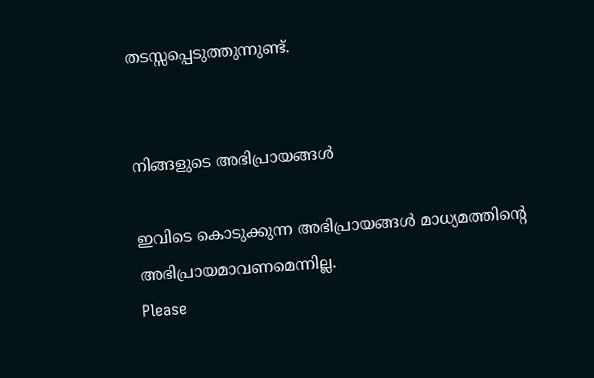തടസ്സപ്പെടുത്തുന്നുണ്ട്.


നിങ്ങളുടെ അഭിപ്രായങ്ങള്‍

ഇവിടെ കൊടുക്കുന്ന അഭിപ്രായങ്ങള്‍ മാധ്യമത്തിന്റെ അഭിപ്രായമാവണമെന്നില്ല.
Please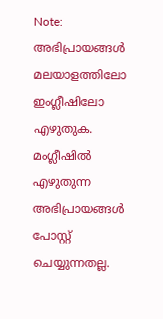Note:
അഭിപ്രായങ്ങള്‍ മലയാളത്തിലോ ഇംഗ്ലീഷിലോ എഴുതുക. മംഗ്ലീഷില്‍ എഴുതുന്ന അഭിപ്രായങ്ങള്‍ പോസ്റ്റ് ചെയ്യുന്നതല്ല.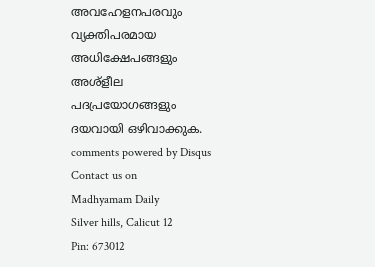അവഹേളനപരവും വ്യക്തിപരമായ അധിക്ഷേപങ്ങളും അശ്ളീല പദപ്രയോഗങ്ങളും ദയവായി ഒഴിവാക്കുക.
comments powered by Disqus
Contact us on
Madhyamam Daily
Silver hills, Calicut 12
Pin: 673012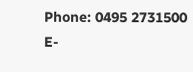Phone: 0495 2731500
E-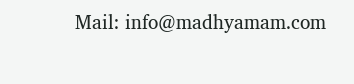Mail: info@madhyamam.com